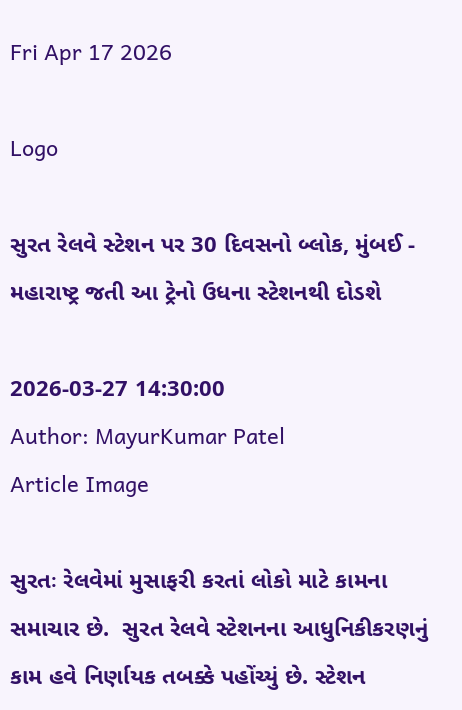Fri Apr 17 2026

Logo

સુરત રેલવે સ્ટેશન પર 30 દિવસનો બ્લોક, મુંબઈ - મહારાષ્ટ્ર જતી આ ટ્રેનો ઉધના સ્ટેશનથી દોડશે

2026-03-27 14:30:00
Author: MayurKumar Patel
Article Image

સુરતઃ રેલવેમાં મુસાફરી કરતાં લોકો માટે કામના સમાચાર છે.  સુરત રેલવે સ્ટેશનના આધુનિકીકરણનું કામ હવે નિર્ણાયક તબક્કે પહોંચ્યું છે. સ્ટેશન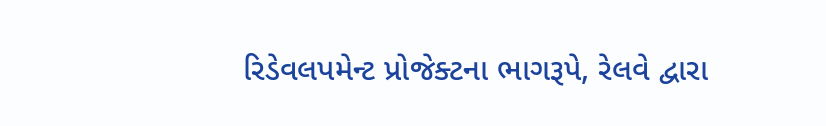રિડેવલપમેન્ટ પ્રોજેક્ટના ભાગરૂપે, રેલવે દ્વારા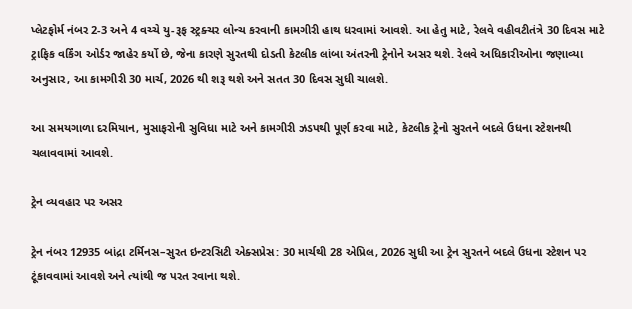પ્લેટફોર્મ નંબર 2-3 અને 4 વચ્ચે યુ-રૂફ સ્ટ્રક્ચર લોન્ચ કરવાની કામગીરી હાથ ધરવામાં આવશે. આ હેતુ માટે, રેલવે વહીવટીતંત્રે 30 દિવસ માટે ટ્રાફિક વર્કિંગ ઓર્ડર જાહેર કર્યો છે, જેના કારણે સુરતથી દોડતી કેટલીક લાંબા અંતરની ટ્રેનોને અસર થશે. રેલવે અધિકારીઓના જણાવ્યા અનુસાર, આ કામગીરી 30 માર્ચ, 2026 થી શરૂ થશે અને સતત 30 દિવસ સુધી ચાલશે.

આ સમયગાળા દરમિયાન, મુસાફરોની સુવિધા માટે અને કામગીરી ઝડપથી પૂર્ણ કરવા માટે, કેટલીક ટ્રેનો સુરતને બદલે ઉધના સ્ટેશનથી ચલાવવામાં આવશે.

ટ્રેન વ્યવહાર પર અસર

ટ્રેન નંબર 12935 બાંદ્રા ટર્મિનસ–સુરત ઇન્ટરસિટી એક્સપ્રેસ: 30 માર્ચથી 28 એપ્રિલ, 2026 સુધી આ ટ્રેન સુરતને બદલે ઉધના સ્ટેશન પર ટૂંકાવવામાં આવશે અને ત્યાંથી જ પરત રવાના થશે.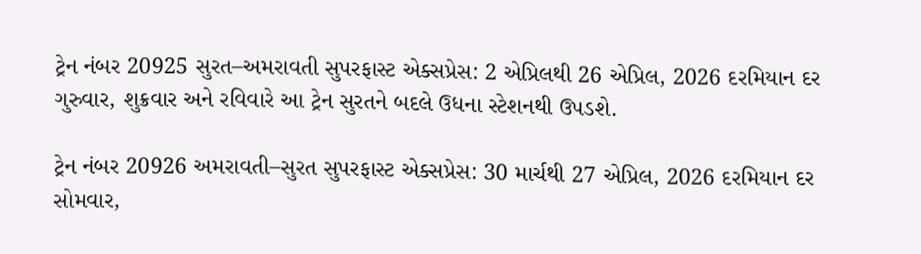ટ્રેન નંબર 20925 સુરત–અમરાવતી સુપરફાસ્ટ એક્સપ્રેસ: 2 એપ્રિલથી 26 એપ્રિલ, 2026 દરમિયાન દર ગુરુવાર, શુક્રવાર અને રવિવારે આ ટ્રેન સુરતને બદલે ઉધના સ્ટેશનથી ઉપડશે.

ટ્રેન નંબર 20926 અમરાવતી–સુરત સુપરફાસ્ટ એક્સપ્રેસ: 30 માર્ચથી 27 એપ્રિલ, 2026 દરમિયાન દર સોમવાર,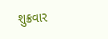શુક્રવાર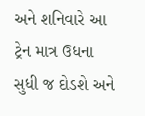અને શનિવારે આ ટ્રેન માત્ર ઉધના સુધી જ દોડશે અને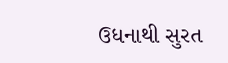ઉધનાથી સુરત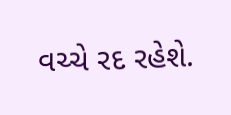વચ્ચે રદ રહેશે.